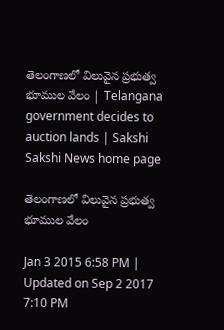తెలంగాణలో విలువైన ప్రభుత్వ భూముల వేలం | Telangana government decides to auction lands | Sakshi
Sakshi News home page

తెలంగాణలో విలువైన ప్రభుత్వ భూముల వేలం

Jan 3 2015 6:58 PM | Updated on Sep 2 2017 7:10 PM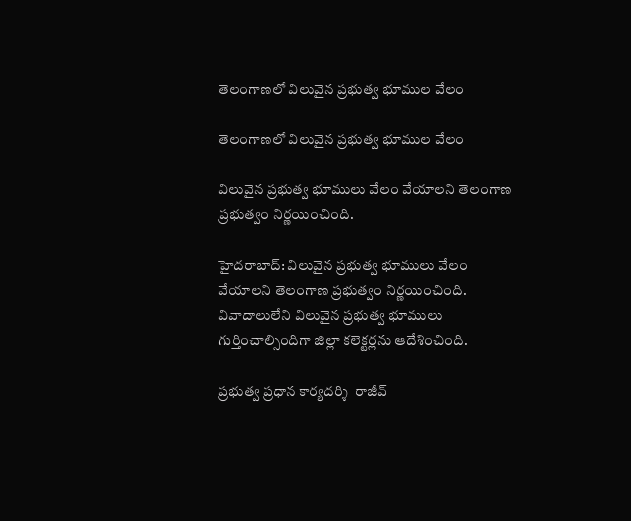తెలంగాణలో విలువైన ప్రభుత్వ భూముల వేలం

తెలంగాణలో విలువైన ప్రభుత్వ భూముల వేలం

విలువైన ప్రభుత్వ భూములు వేలం వేయాలని తెలంగాణ ప్రభుత్వం నిర్ణయించింది.

హైదరాబాద్: విలువైన ప్రభుత్వ భూములు వేలం వేయాలని తెలంగాణ ప్రభుత్వం నిర్ణయించింది. వివాదాలులేని విలువైన ప్రభుత్వ భూములు గుర్తించాల్సిందిగా జిల్లా కలెక్టర్లను ఆదేశించింది.

ప్రభుత్వ ప్రధాన కార్యదర్శి  రాజీవ్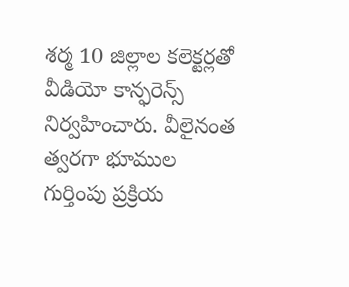శర్మ 10 జిల్లాల కలెక్టర్లతో వీడియో కాన్ఫరెన్స్ నిర్వహించారు. వీలైనంత త్వరగా భూముల గుర్తింపు ప్రక్రియ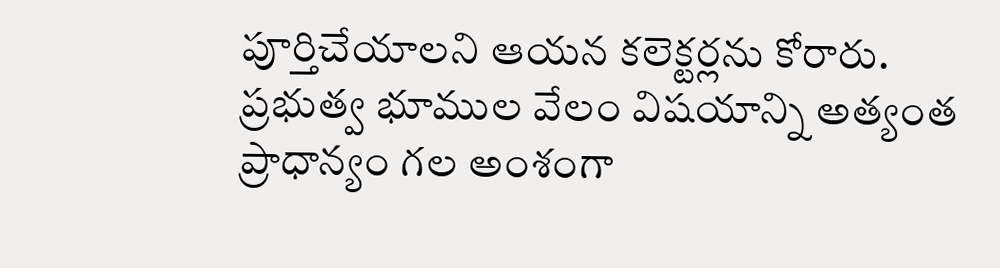పూర్తిచేయాలని ఆయన కలెక్టర్లను కోరారు. ప్రభుత్వ భూముల వేలం విషయాన్ని అత్యంత ప్రాధాన్యం గల అంశంగా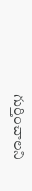గుర్తించాలని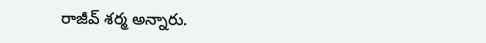రాజీవ్ శర్మ అన్నారు.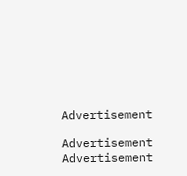Advertisement

Advertisement
Advertisement